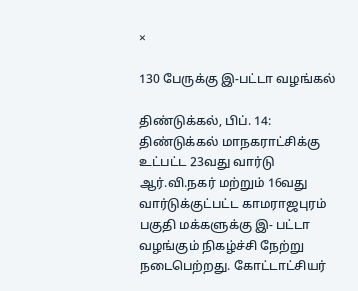×

130 பேருக்கு இ-பட்டா வழங்கல்

திண்டுக்கல், பிப். 14: திண்டுக்கல் மாநகராட்சிக்கு உட்பட்ட 23வது வார்டு ஆர்.வி.நகர் மற்றும் 16வது வார்டுக்குட்பட்ட காமராஜபுரம் பகுதி மக்களுக்கு இ- பட்டா வழங்கும் நிகழ்ச்சி நேற்று நடைபெற்றது. கோட்டாட்சியர்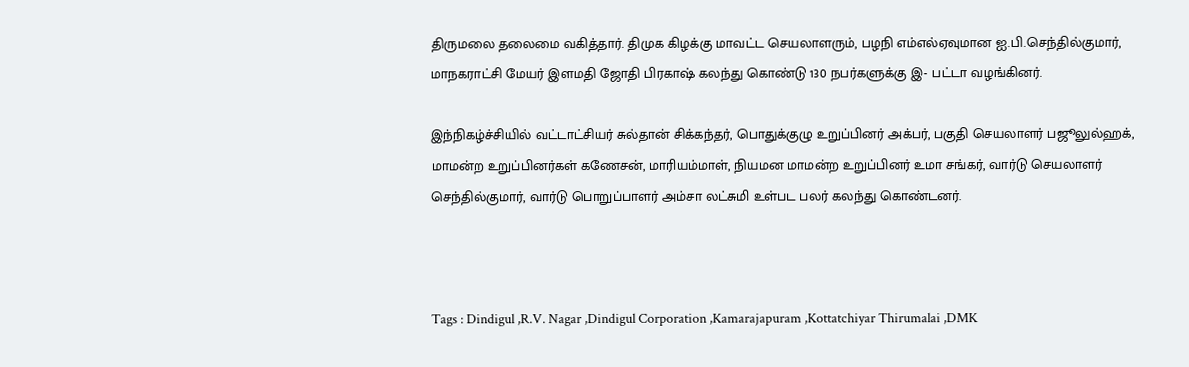திருமலை தலைமை வகித்தார். திமுக கிழக்கு மாவட்ட செயலாளரும், பழநி எம்எல்ஏவுமான ஐ.பி.செந்தில்குமார், மாநகராட்சி மேயர் இளமதி ஜோதி பிரகாஷ் கலந்து கொண்டு 130 நபர்களுக்கு இ- பட்டா வழங்கினர்.

இந்நிகழ்ச்சியில் வட்டாட்சியர் சுல்தான் சிக்கந்தர், பொதுக்குழு உறுப்பினர் அக்பர், பகுதி செயலாளர் பஜூலுல்ஹக், மாமன்ற உறுப்பினர்கள் கணேசன், மாரியம்மாள், நியமன மாமன்ற உறுப்பினர் உமா சங்கர், வார்டு செயலாளர் செந்தில்குமார், வார்டு பொறுப்பாளர் அம்சா லட்சுமி உள்பட பலர் கலந்து கொண்டனர்.



Tags : Dindigul ,R.V. Nagar ,Dindigul Corporation ,Kamarajapuram ,Kottatchiyar Thirumalai ,DMK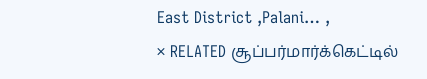East District ,Palani… ,
× RELATED சூப்பர்மார்க்கெட்டில்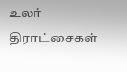உலர் திராட்சைகள்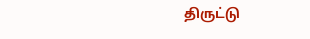திருட்டு